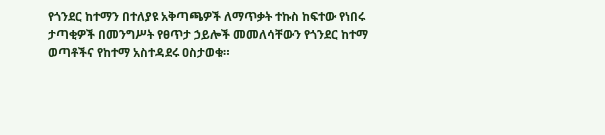የጎንደር ከተማን በተለያዩ አቅጣጫዎች ለማጥቃት ተኩስ ከፍተው የነበሩ ታጣቂዎች በመንግሥት የፀጥታ ኃይሎች መመለሳቸውን የጎንደር ከተማ ወጣቶችና የከተማ አስተዳደሩ ዐስታወቁ።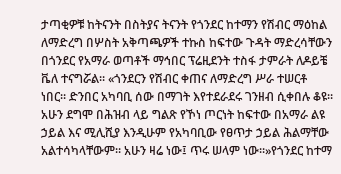ታጣቂዎቹ ከትናንት በስትያና ትናንት የጎንደር ከተማን የሽብር ማዕከል ለማድረግ በሦስት አቅጣጫዎች ተኩስ ከፍተው ጉዳት ማድረሳቸውን በጎንደር የአማራ ወጣቶች ማኅበር ፕሬዚደንት ተስፋ ታምራት ለዶይቼ ቬለ ተናግሯል። «ጎንደርን የሽብር ቀጠና ለማድረግ ሥራ ተሠርቶ ነበር። ድንበር አካባቢ ሰው በማገት እየተደራደሩ ገንዘብ ሲቀበሉ ቆዩ።
አሁን ደግሞ በሕዝብ ላይ ግልጽ የኾነ ጦርነት ከፍተው በአማራ ልዩ ኃይል እና ሚሊሺያ እንዲሁም የአካባቢው የፀጥታ ኃይል ሕልማቸው አልተሳካላቸውም። አሁን ዛሬ ነው፤ ጥሩ ሠላም ነው።»የጎንደር ከተማ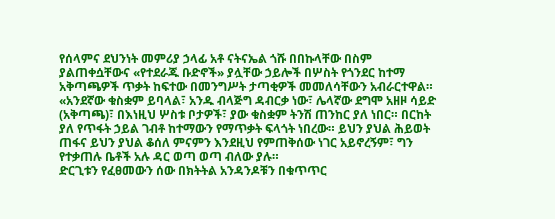የሰላምና ደህንነት መምሪያ ኃላፊ አቶ ናትናኤል ጎሹ በበኩላቸው በስም ያልጠቀሷቸውና «የተደራጁ ቡድኖች» ያሏቸው ኃይሎች በሦስት የጎንደር ከተማ አቅጣጫዎች ጥቃት ከፍተው በመንግሥት ታጣቂዎች መመለሳቸውን አብራርተዋል።
«አንደኛው ቁስቋም ይባላል፣ አንዱ ብላጅግ ዳብርቃ ነው፣ ሌላኛው ደግሞ አዘዞ ሳይድ (አቅጣጫ)፣ በእነዚህ ሦስቱ ቦታዎች፣ ያው ቁስቋም ትንሽ ጠንከር ያለ ነበር። በርከት ያለ የጥፋት ኃይል ገብቶ ከተማውን የማጥቃት ፍላጎት ነበረው። ይህን ያህል ሕይወት ጠፋና ይህን ያህል ቆሰለ ምናምን እንደዚህ የምጠቅሰው ነገር አይኖረኝም፣ ግን የተቃጠሉ ቤቶች አሉ ዳር ወጣ ወጣ ብለው ያሉ።
ድርጊቱን የፈፀመውን ሰው በክትትል አንዳንዶቹን በቁጥጥር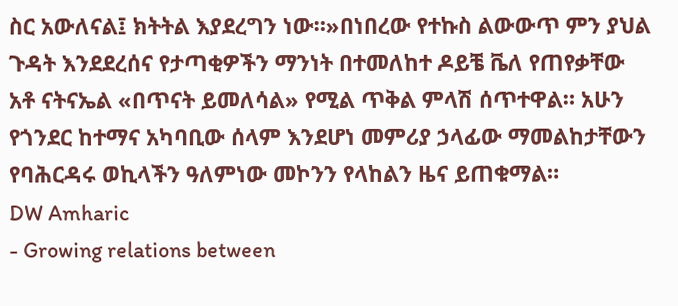ስር አውለናል፤ ክትትል እያደረግን ነው።»በነበረው የተኩስ ልውውጥ ምን ያህል ጉዳት እንደደረሰና የታጣቂዎችን ማንነት በተመለከተ ዶይቼ ቬለ የጠየቃቸው አቶ ናትናኤል «በጥናት ይመለሳል» የሚል ጥቅል ምላሽ ሰጥተዋል። አሁን የጎንደር ከተማና አካባቢው ሰላም እንደሆነ መምሪያ ኃላፊው ማመልከታቸውን የባሕርዳሩ ወኪላችን ዓለምነው መኮንን የላከልን ዜና ይጠቁማል።
DW Amharic
- Growing relations between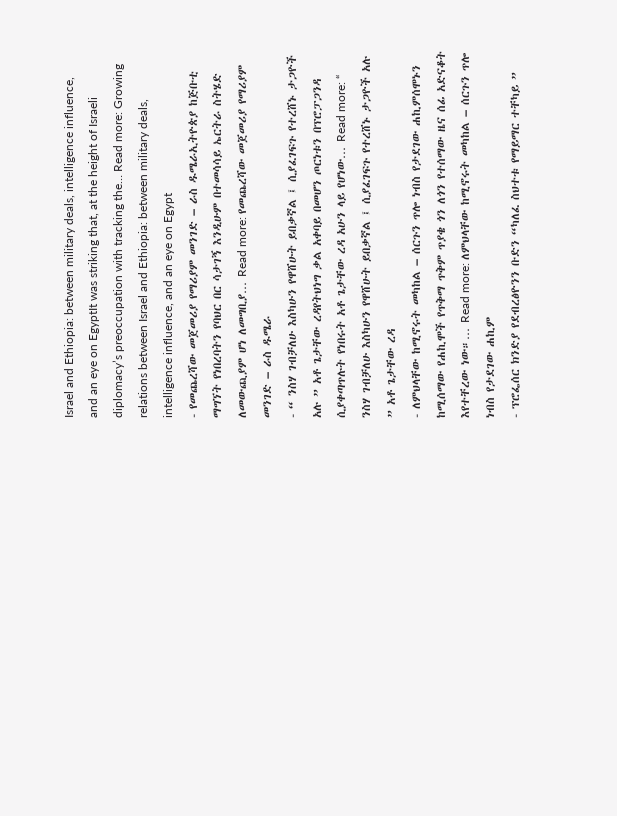Israel and Ethiopia: between military deals, intelligence influence, and an eye on EgyptIt was striking that, at the height of Israeli diplomacy’s preoccupation with tracking the… Read more: Growing relations between Israel and Ethiopia: between military deals, intelligence influence, and an eye on Egypt
- የመጨረሻው መጀመሪያ የማሪያም መንገድ – ራስ ዱሜራኢትዮጵያ ከጅቡቲ ማግኘት የነበረባትን የባህር በር ሳታገኝ እንዲሁም በተመሳሳይ ኤርትራ ስትሄድ ለመውጪያም ሆነ ለመግቢያ… Read more: የመጨረሻው መጀመሪያ የማሪያም መንገድ – ራስ ዱሜራ
- “ ንስሃ ገብቻለሁ እስካሁን የዋሸሁት ይበቃኛል ፤ ሲያፈገፍጉ የተረሸኑ ታጋዮች አሉ ” አቶ ጌታቸው ረዳየትህነግ ቃል አቀባይ በመሆን ጦርነቱን በፕሮፓጋንዳ ሲያቀጣጥሉት የነበሩት አቶ ጌታቸው ረዳ አሁን ላይ የሆነው… Read more: “ ንስሃ ገብቻለሁ እስካሁን የዋሸሁት ይበቃኛል ፤ ሲያፈገፍጉ የተረሸኑ ታጋዮች አሉ ” አቶ ጌታቸው ረዳ
- ለምህላቸው ከሚኖሩት መካከል – ሰርጉን ጥሎ ነብስ የታደገው ሐኪምሰሞኑን ከሚሰማው የሐኪሞች የጥቅማ ጥቅም ጥያቄ ጎን ለጎን የተሰማው ዜና ሰፊ አድናቆት እየተቸረው ነው።… Read more: ለምህላቸው ከሚኖሩት መካከል – ሰርጉን ጥሎ ነብስ የታደገው ሐኪም
- ፕሮፌሰር ክንድያ የደብረፅዮንን ቡድን “ካለፈ ስህተቱ የማይማር ተቸካይ ”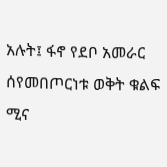አሉት፤ ፋኖ የደቦ አመራር ሰየመበጦርነቱ ወቅት ቁልፍ ሚና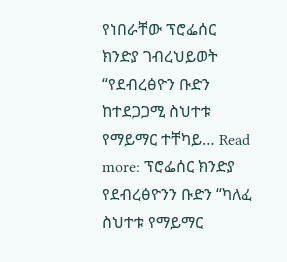የነበራቸው ፕሮፌሰር ክንድያ ገብረህይወት “የደብረፅዮን ቡድን ከተደጋጋሚ ስህተቱ የማይማር ተቸካይ… Read more: ፕሮፌሰር ክንድያ የደብረፅዮንን ቡድን “ካለፈ ስህተቱ የማይማር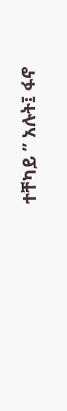ተቸካይ ” አሉት፤ ፋኖ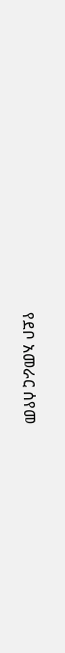የደቦ አመራር ሰየመ